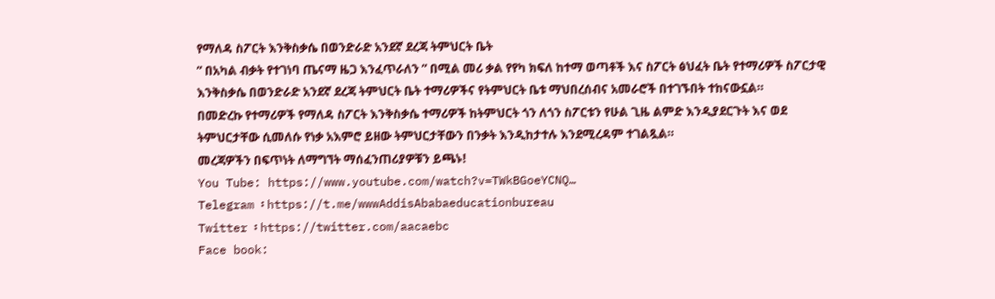የማለዳ ስፖርት እንቅስቃሴ በወንድራድ አንደኛ ደረጃ ትምህርት ቤት
” በአካል ብቃት የተገነባ ጤናማ ዜጋ እንፈጥራለን ” በሚል መሪ ቃል የየካ ክፍለ ከተማ ወጣቶች እና ስፖርት ፅህፈት ቤት የተማሪዎች ስፖርታዊ እንቅስቃሴ በወንድራድ አንደኛ ደረጃ ትምህርት ቤት ተማሪዎችና የትምህርት ቤቱ ማህበረሰብና አመራሮች በተገኙበት ተከናውኗል።
በመድረኩ የተማሪዎች የማለዳ ስፖርት እንቅስቃሴ ተማሪዎች ከትምህርት ጎን ለጎን ስፖርቱን የሁል ጊዜ ልምድ እንዲያደርጉት እና ወደ ትምህርታቸው ሲመለሱ የነቃ አእምሮ ይዘው ትምህርታቸውን በንቃት እንዲከታተሉ እንደሚረዳም ተገልጿል።
መረጃዎችን በፍጥነት ለማግኘት ማሰፈንጠሪያዎቹን ይጫኑ!
You Tube: https://www.youtube.com/watch?v=TWkBGoeYCNQ…
Telegram ፡ https://t.me/wwwAddisAbabaeducationbureau
Twitter ፡ https://twitter.com/aacaebc
Face book: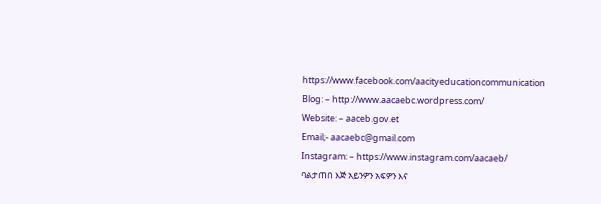https://www.facebook.com/aacityeducationcommunication
Blog: – http://www.aacaebc.wordpress.com/
Website: – aaceb.gov.et
Email;- aacaebc@gmail.com
Instagram: – https://www.instagram.com/aacaeb/
ባልታጠበ እጅ አይንዎን አፍዎን እና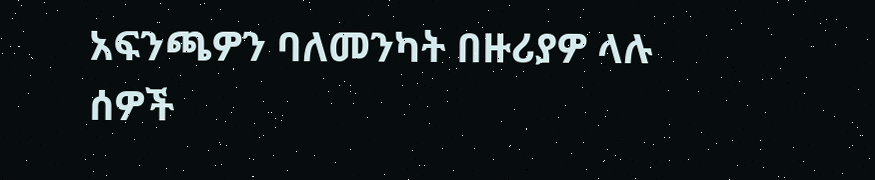አፍንጫዎን ባለመንካት በዙሪያዎ ላሉ ሰዎች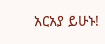አርአያ ይሁኑ!